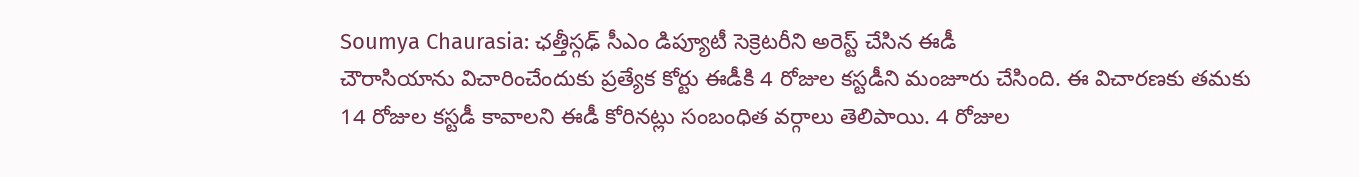Soumya Chaurasia: ఛత్తీస్గఢ్ సీఎం డిప్యూటీ సెక్రెటరీని అరెస్ట్ చేసిన ఈడీ
చౌరాసియాను విచారించేందుకు ప్రత్యేక కోర్టు ఈడీకి 4 రోజుల కస్టడీని మంజూరు చేసింది. ఈ విచారణకు తమకు 14 రోజుల కస్టడీ కావాలని ఈడీ కోరినట్లు సంబంధిత వర్గాలు తెలిపాయి. 4 రోజుల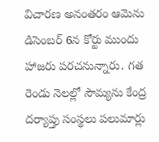విచారణ అనంతరం ఆమెను డిసెంబర్ 6న కోర్టు ముందు హాజరు పరచనున్నారు. గత రెండు నెలల్లో సౌమ్యను కేంద్ర దర్యాప్తు సంస్థలు పలుమార్లు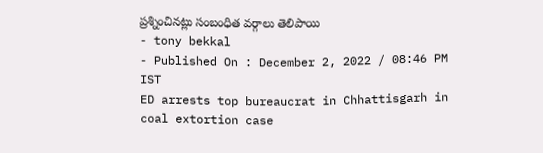ప్రశ్నించినట్లు సంబంధిత వర్గాలు తెలిపాయి
- tony bekkal
- Published On : December 2, 2022 / 08:46 PM IST
ED arrests top bureaucrat in Chhattisgarh in coal extortion case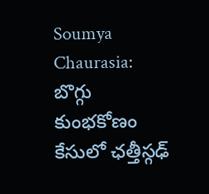Soumya Chaurasia: బొగ్గు కుంభకోణం కేసులో ఛత్తీస్గఢ్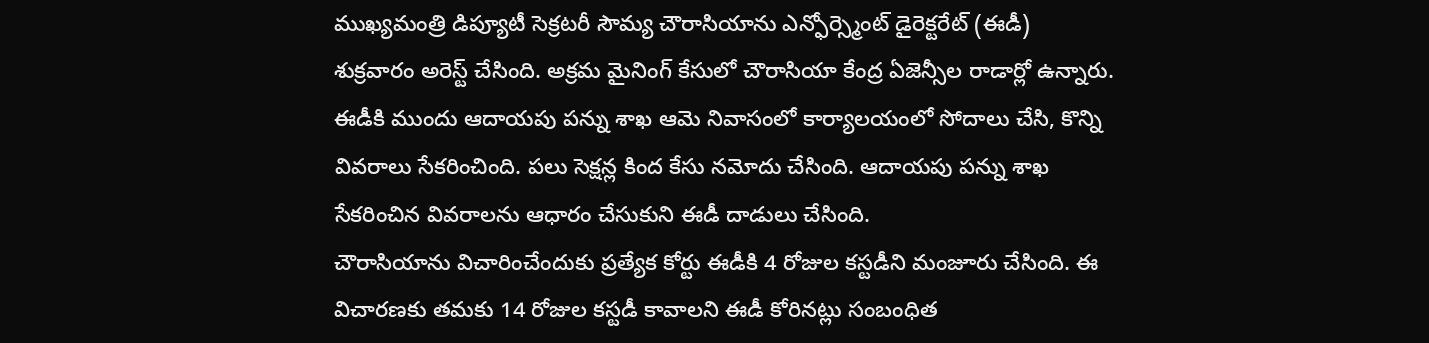ముఖ్యమంత్రి డిప్యూటీ సెక్రటరీ సౌమ్య చౌరాసియాను ఎన్ఫోర్స్మెంట్ డైరెక్టరేట్ (ఈడీ) శుక్రవారం అరెస్ట్ చేసింది. అక్రమ మైనింగ్ కేసులో చౌరాసియా కేంద్ర ఏజెన్సీల రాడార్లో ఉన్నారు. ఈడీకి ముందు ఆదాయపు పన్ను శాఖ ఆమె నివాసంలో కార్యాలయంలో సోదాలు చేసి, కొన్ని వివరాలు సేకరించింది. పలు సెక్షన్ల కింద కేసు నమోదు చేసింది. ఆదాయపు పన్ను శాఖ సేకరించిన వివరాలను ఆధారం చేసుకుని ఈడీ దాడులు చేసింది.
చౌరాసియాను విచారించేందుకు ప్రత్యేక కోర్టు ఈడీకి 4 రోజుల కస్టడీని మంజూరు చేసింది. ఈ విచారణకు తమకు 14 రోజుల కస్టడీ కావాలని ఈడీ కోరినట్లు సంబంధిత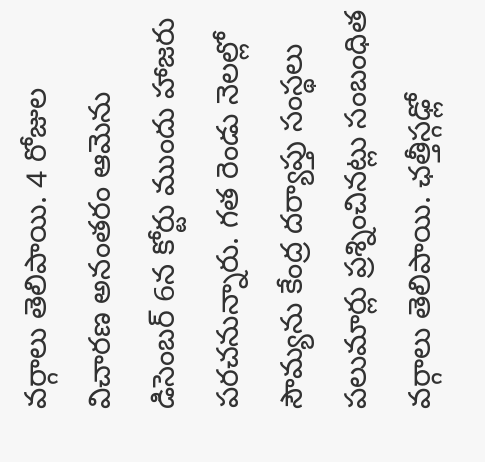వర్గాలు తెలిపాయి. 4 రోజుల విచారణ అనంతరం ఆమెను డిసెంబర్ 6న కోర్టు ముందు హాజరు పరచనున్నారు. గత రెండు నెలల్లో సౌమ్యను కేంద్ర దర్యాప్తు సంస్థలు పలుమార్లు ప్రశ్నించినట్లు సంబంధిత వర్గాలు తెలిపాయి. ఛత్తీస్గఢ్లో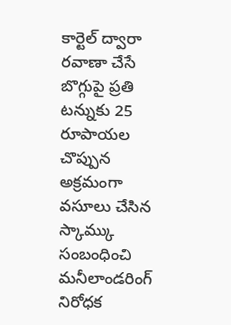కార్టెల్ ద్వారా రవాణా చేసే బొగ్గుపై ప్రతి టన్నుకు 25 రూపాయల చొప్పున అక్రమంగా వసూలు చేసిన స్కామ్కు సంబంధించి మనీలాండరింగ్ నిరోధక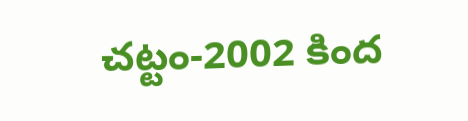చట్టం-2002 కింద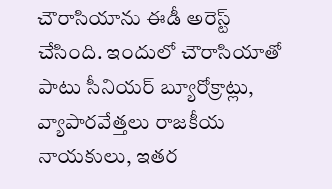చౌరాసియాను ఈడీ అరెస్ట్ చేసింది. ఇందులో చౌరాసియాతో పాటు సీనియర్ బ్యూరోక్రాట్లు, వ్యాపారవేత్తలు రాజకీయ నాయకులు, ఇతర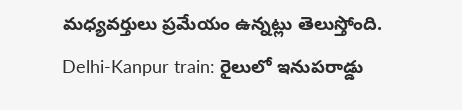మధ్యవర్తులు ప్రమేయం ఉన్నట్లు తెలుస్తోంది.
Delhi-Kanpur train: రైలులో ఇనుపరాడ్డు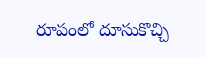రూపంలో దూసుకొచ్చి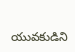యువకుడిని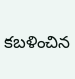కబళించిన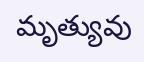మృత్యువు